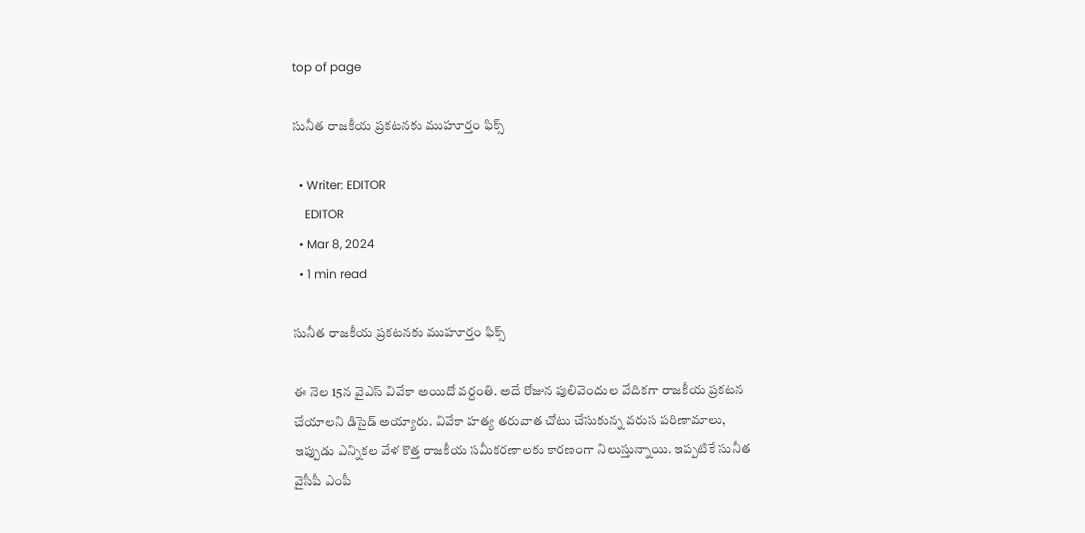top of page

సునీత రాజకీయ ప్రకటనకు ముహూర్తం ఫిక్స్

  • Writer: EDITOR
    EDITOR
  • Mar 8, 2024
  • 1 min read

సునీత రాజకీయ ప్రకటనకు ముహూర్తం ఫిక్స్

ఈ నెల 15న వైఎస్ వివేకా అయిదో వర్దంతి. అదే రోజున పులివెందుల వేదికగా రాజకీయ ప్రకటన చేయాలని డిసైడ్ అయ్యారు. వివేకా హత్య తరువాత చోటు చేసుకున్న వరుస పరిణామాలు, ఇప్పుడు ఎన్నికల వేళ కొత్త రాజకీయ సమీకరణాలకు కారణంగా నిలుస్తున్నాయి. ఇప్పటికే సునీత వైసీపీ ఎంపీ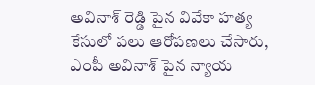అవినాశ్ రెడ్డి పైన వివేకా హత్య కేసులో పలు ఆరోపణలు చేసారు, ఎంపీ అవినాశ్ పైన న్యాయ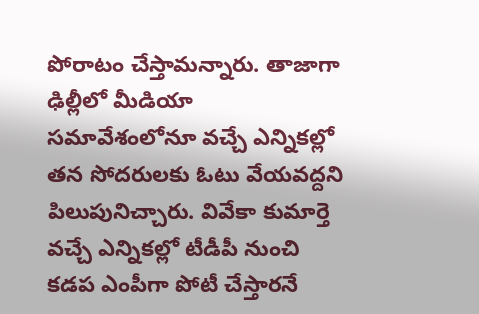పోరాటం చేస్తామన్నారు. తాజాగా ఢిల్లీలో మీడియా సమావేశంలోనూ వచ్చే ఎన్నికల్లో తన సోదరులకు ఓటు వేయవద్దని పిలుపునిచ్చారు. వివేకా కుమార్తె వచ్చే ఎన్నికల్లో టీడీపీ నుంచి కడప ఎంపీగా పోటీ చేస్తారనే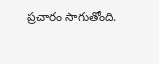ప్రచారం సాగుతోంది.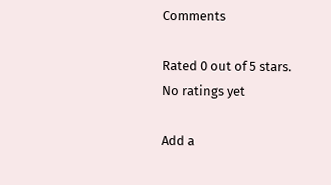Comments

Rated 0 out of 5 stars.
No ratings yet

Add a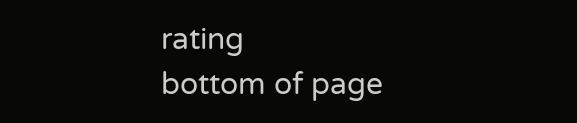rating
bottom of page